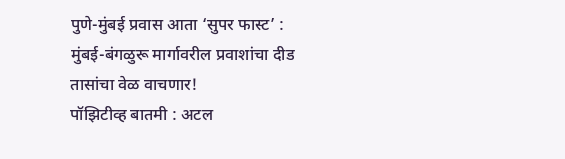पुणे-मुंबई प्रवास आता ‘सुपर फास्ट’ : मुंबई-बंगळुरू मार्गावरील प्रवाशांचा दीड तासांचा वेळ वाचणार!
पॉझिटीव्ह बातमी : अटल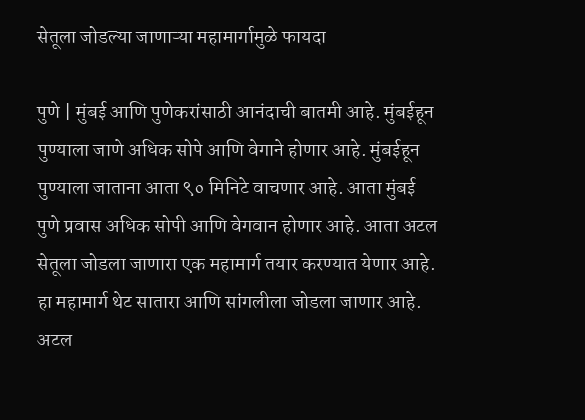सेतूला जोडल्या जाणाऱ्या महामार्गामुळे फायदा

पुणे | मुंबई आणि पुणेकरांसाठी आनंदाची बातमी आहे. मुंबईहून पुण्याला जाणे अधिक सोपे आणि वेगाने होणार आहे. मुंबईहून पुण्याला जाताना आता ९० मिनिटे वाचणार आहे. आता मुंबई पुणे प्रवास अधिक सोपी आणि वेगवान होणार आहे. आता अटल सेतूला जोडला जाणारा एक महामार्ग तयार करण्यात येणार आहे. हा महामार्ग थेट सातारा आणि सांगलीला जोडला जाणार आहे.
अटल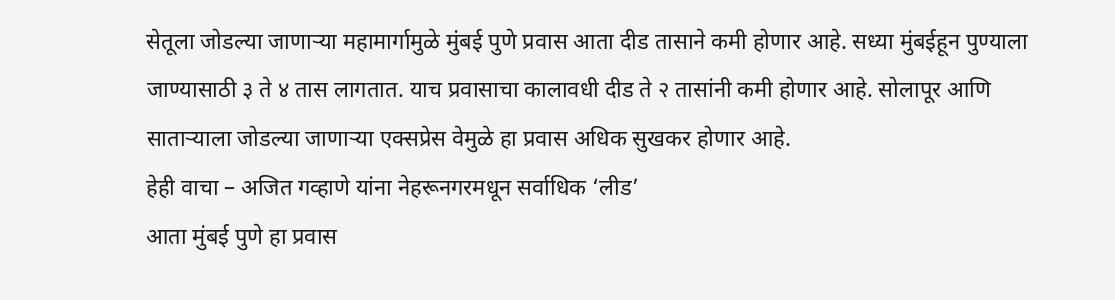सेतूला जोडल्या जाणाऱ्या महामार्गामुळे मुंबई पुणे प्रवास आता दीड तासाने कमी होणार आहे. सध्या मुंबईहून पुण्याला जाण्यासाठी ३ ते ४ तास लागतात. याच प्रवासाचा कालावधी दीड ते २ तासांनी कमी होणार आहे. सोलापूर आणि साताऱ्याला जोडल्या जाणाऱ्या एक्सप्रेस वेमुळे हा प्रवास अधिक सुखकर होणार आहे.
हेही वाचा – अजित गव्हाणे यांना नेहरूनगरमधून सर्वाधिक ‘लीड’
आता मुंबई पुणे हा प्रवास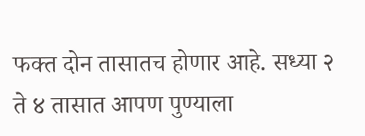फक्त दोन तासातच होणार आहे. सध्या २ ते ४ तासात आपण पुण्याला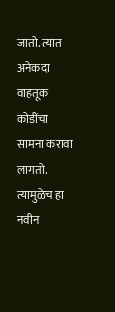जातो. त्यात अनेकदा वाहतूक कोडींचा सामना करावा लागतो. त्यामुळेच हा नवीन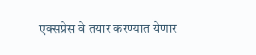एक्सप्रेस वे तयार करण्यात येणार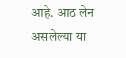आहे. आठ लेन असलेल्या या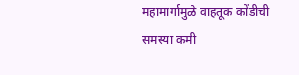महामार्गामुळे वाहतूक कोंडीची समस्या कमी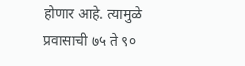होणार आहे. त्यामुळे प्रवासाची ७५ ते ९०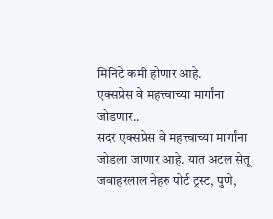मिनिटे कमी होणार आहे.
एक्सप्रेस वे महत्त्वाच्या मार्गांना जोडणार..
सदर एक्सप्रेस वे महत्त्वाच्या मार्गांना जोडला जाणार आहे. यात अटल सेतू जवाहरलाल नेहरु पोर्ट ट्रस्ट, पुणे,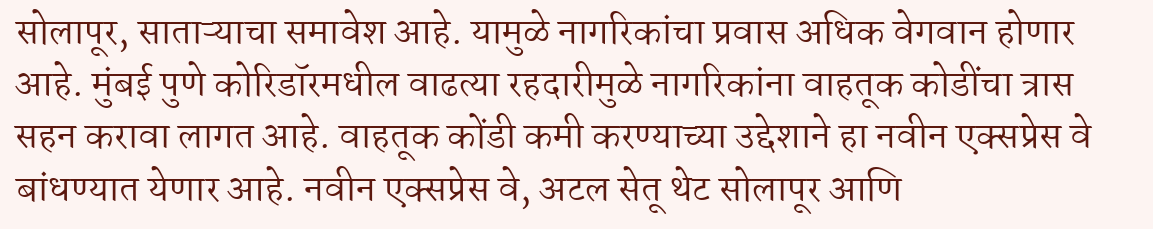सोलापूर, साताऱ्याचा समावेश आहे. यामुळे नागरिकांचा प्रवास अधिक वेगवान होणार आहे. मुंबई पुणे कोरिडॉरमधील वाढत्या रहदारीमुळे नागरिकांना वाहतूक कोडींचा त्रास सहन करावा लागत आहे. वाहतूक कोंडी कमी करण्याच्या उद्देशाने हा नवीन एक्सप्रेस वे बांधण्यात येणार आहे. नवीन एक्सप्रेस वे, अटल सेतू थेट सोलापूर आणि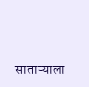साताऱ्याला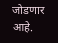जोडणार आहे.